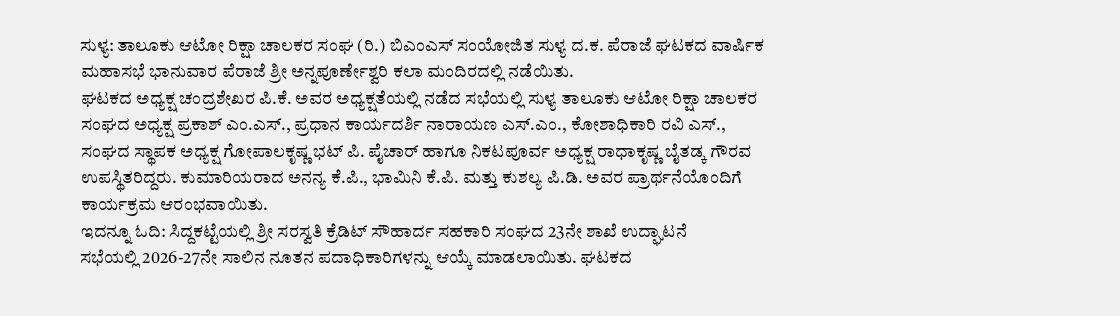ಸುಳ್ಯ: ತಾಲೂಕು ಆಟೋ ರಿಕ್ಷಾ ಚಾಲಕರ ಸಂಘ (ರಿ.) ಬಿಎಂಎಸ್ ಸಂಯೋಜಿತ ಸುಳ್ಯ ದ.ಕ. ಪೆರಾಜೆ ಘಟಕದ ವಾರ್ಷಿಕ ಮಹಾಸಭೆ ಭಾನುವಾರ ಪೆರಾಜೆ ಶ್ರೀ ಅನ್ನಪೂರ್ಣೇಶ್ವರಿ ಕಲಾ ಮಂದಿರದಲ್ಲಿ ನಡೆಯಿತು.
ಘಟಕದ ಅಧ್ಯಕ್ಷ ಚಂದ್ರಶೇಖರ ಪಿ.ಕೆ. ಅವರ ಅಧ್ಯಕ್ಷತೆಯಲ್ಲಿ ನಡೆದ ಸಭೆಯಲ್ಲಿ ಸುಳ್ಯ ತಾಲೂಕು ಆಟೋ ರಿಕ್ಷಾ ಚಾಲಕರ ಸಂಘದ ಅಧ್ಯಕ್ಷ ಪ್ರಕಾಶ್ ಎಂ.ಎಸ್., ಪ್ರಧಾನ ಕಾರ್ಯದರ್ಶಿ ನಾರಾಯಣ ಎಸ್.ಎಂ., ಕೋಶಾಧಿಕಾರಿ ರವಿ ಎಸ್., ಸಂಘದ ಸ್ಥಾಪಕ ಅಧ್ಯಕ್ಷ ಗೋಪಾಲಕೃಷ್ಣ ಭಟ್ ಪಿ. ಪೈಚಾರ್ ಹಾಗೂ ನಿಕಟಪೂರ್ವ ಅಧ್ಯಕ್ಷ ರಾಧಾಕೃಷ್ಣ ಬೈತಡ್ಕ ಗೌರವ ಉಪಸ್ಥಿತರಿದ್ದರು. ಕುಮಾರಿಯರಾದ ಅನನ್ಯ ಕೆ.ಪಿ., ಭಾಮಿನಿ ಕೆ.ಪಿ. ಮತ್ತು ಕುಶಲ್ಯ ಪಿ.ಡಿ. ಅವರ ಪ್ರಾರ್ಥನೆಯೊಂದಿಗೆ ಕಾರ್ಯಕ್ರಮ ಆರಂಭವಾಯಿತು.
ಇದನ್ನೂ ಓದಿ: ಸಿದ್ದಕಟ್ಟೆಯಲ್ಲಿ ಶ್ರೀ ಸರಸ್ವತಿ ಕ್ರೆಡಿಟ್ ಸೌಹಾರ್ದ ಸಹಕಾರಿ ಸಂಘದ 23ನೇ ಶಾಖೆ ಉದ್ಘಾಟನೆ
ಸಭೆಯಲ್ಲಿ 2026-27ನೇ ಸಾಲಿನ ನೂತನ ಪದಾಧಿಕಾರಿಗಳನ್ನು ಆಯ್ಕೆ ಮಾಡಲಾಯಿತು. ಘಟಕದ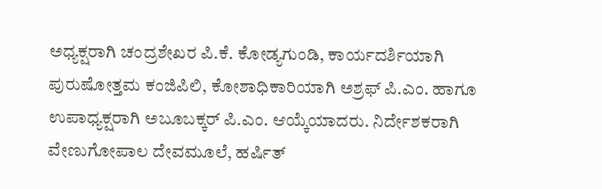ಅಧ್ಯಕ್ಷರಾಗಿ ಚಂದ್ರಶೇಖರ ಪಿ.ಕೆ. ಕೋಡ್ಯಗುಂಡಿ, ಕಾರ್ಯದರ್ಶಿಯಾಗಿ ಪುರುಷೋತ್ತಮ ಕಂಜಿಪಿಲಿ, ಕೋಶಾಧಿಕಾರಿಯಾಗಿ ಅಶ್ರಫ್ ಪಿ.ಎಂ. ಹಾಗೂ ಉಪಾಧ್ಯಕ್ಷರಾಗಿ ಅಬೂಬಕ್ಕರ್ ಪಿ.ಎಂ. ಆಯ್ಕೆಯಾದರು. ನಿರ್ದೇಶಕರಾಗಿ ವೇಣುಗೋಪಾಲ ದೇವಮೂಲೆ, ಹರ್ಷಿತ್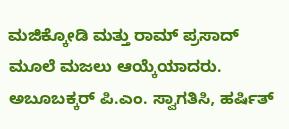ಮಜಿಕ್ಕೋಡಿ ಮತ್ತು ರಾಮ್ ಪ್ರಸಾದ್ ಮೂಲೆ ಮಜಲು ಆಯ್ಕೆಯಾದರು.
ಅಬೂಬಕ್ಕರ್ ಪಿ.ಎಂ. ಸ್ವಾಗತಿಸಿ, ಹರ್ಷಿತ್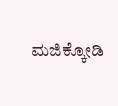ಮಜಿಕ್ಕೋಡಿ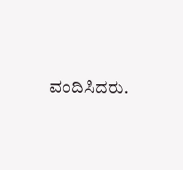ವಂದಿಸಿದರು.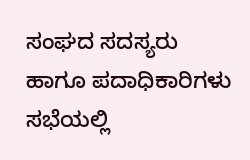ಸಂಘದ ಸದಸ್ಯರು ಹಾಗೂ ಪದಾಧಿಕಾರಿಗಳು ಸಭೆಯಲ್ಲಿ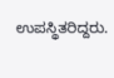ಉಪಸ್ಥಿತರಿದ್ದರು.